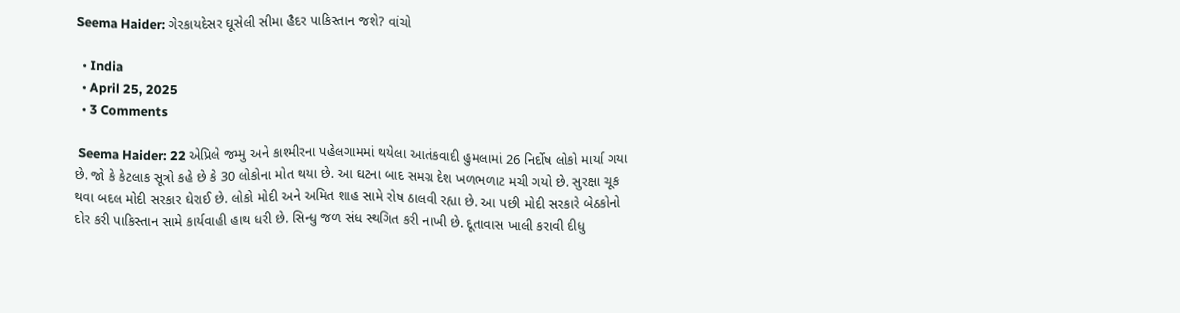Seema Haider: ગેરકાયદેસર ઘૂસેલી સીમા હૈદર પાકિસ્તાન જશે? વાંચો

  • India
  • April 25, 2025
  • 3 Comments

 Seema Haider: 22 એપ્રિલે જમ્મુ અને કાશ્મીરના પહેલગામમાં થયેલા આતંકવાદી હુમલામાં 26 નિર્દોષ લોકો માર્યા ગયા છે. જો કે કેટલાક સૂત્રો કહે છે કે 30 લોકોના મોત થયા છે. આ ઘટના બાદ સમગ્ર દેશ ખળભળાટ મચી ગયો છે. સુરક્ષા ચૂક થવા બદલ મોદી સરકાર ઘેરાઈ છે. લોકો મોદી અને અમિત શાહ સામે રોષ ઠાલવી રહ્યા છે. આ પછી મોદી સરકારે બેઠકોનો દોર કરી પાકિસ્તાન સામે કાર્યવાહી હાથ ધરી છે. સિન્ધુ જળ સંધ સ્થગિત કરી નાખી છે. દૂતાવાસ ખાલી કરાવી દીધુ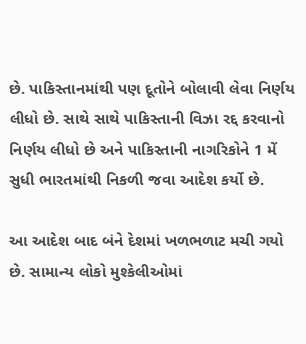છે. પાકિસ્તાનમાંથી પણ દૂતોને બોલાવી લેવા નિર્ણય લીધો છે. સાથે સાથે પાકિસ્તાની વિઝા રદ્દ કરવાનો નિર્ણય લીધો છે અને પાકિસ્તાની નાગરિકોને 1 મેં સુધી ભારતમાંથી નિકળી જવા આદેશ કર્યો છે.

આ આદેશ બાદ બંને દેશમાં ખળભળાટ મચી ગયો છે. સામાન્ય લોકો મુશ્કેલીઓમાં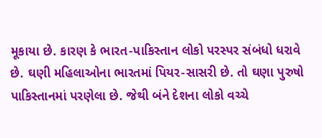મૂકાયા છે. કારણ કે ભારત-પાકિસ્તાન લોકો પરસ્પર સંબંધો ધરાવે છે. ઘણી મહિલાઓના ભારતમાં પિયર-સાસરી છે. તો ઘણા પુરુષો પાકિસ્તાનમાં પરણેલા છે. જેથી બંને દેશના લોકો વચ્ચે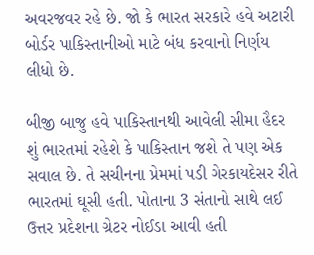અવરજવર રહે છે. જો કે ભારત સરકારે હવે અટારી બોર્ડર પાકિસ્તાનીઓ માટે બંધ કરવાનો નિર્ણય લીધો છે.

બીજી બાજુ હવે પાકિસ્તાનથી આવેલી સીમા હૈદર શું ભારતમાં રહેશે કે પાકિસ્તાન જશે તે પણ એક સવાલ છે. તે સચીનના પ્રેમમાં પડી ગેરકાયદેસર રીતે ભારતમાં ઘૂસી હતી. પોતાના 3 સંતાનો સાથે લઈ ઉત્તર પ્રદેશના ગ્રેટર નોઈડા આવી હતી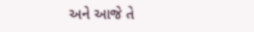અને આજે તે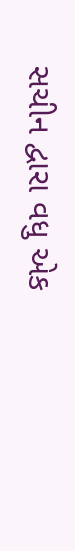સચીન દ્વારા વધુ એક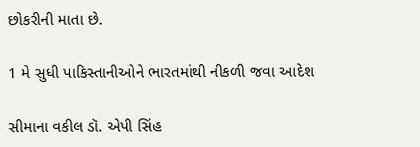છોકરીની માતા છે.

1 મે સુધી પાકિસ્તાનીઓને ભારતમાંથી નીકળી જવા આદેશ

સીમાના વકીલ ડૉ. એપી સિંહ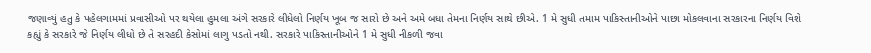જણાવ્યું હતુ કે પહેલગામમાં પ્રવાસીઓ પર થયેલા હુમલા અંગે સરકારે લીધેલો નિર્ણય ખૂબ જ સારો છે અને અમે બધા તેમના નિર્ણય સાથે છીએ. 1 મે સુધી તમામ પાકિસ્તાનીઓને પાછા મોકલવાના સરકારના નિર્ણય વિશે કહ્યું કે સરકારે જે નિર્ણય લીધો છે તે સરહદી કેસોમાં લાગુ પડતો નથી. સરકારે પાકિસ્તાનીઓને 1 મે સુધી નીકળી જવા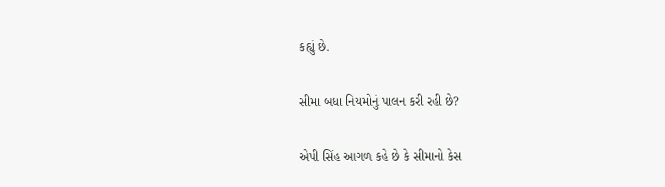કહ્યું છે.

સીમા બધા નિયમોનું પાલન કરી રહી છે?

એપી સિંહ આગળ કહે છે કે સીમાનો કેસ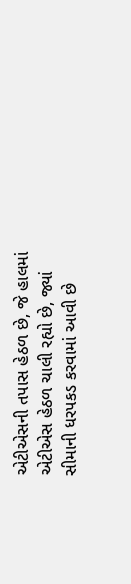એટીએસની તપાસ હેઠળ છે, જે હાલમાં એટીએસ હેઠળ ચાલી રહ્યો છે, જ્યાં સીમાની ધરપકડ કરવામાં આવી છે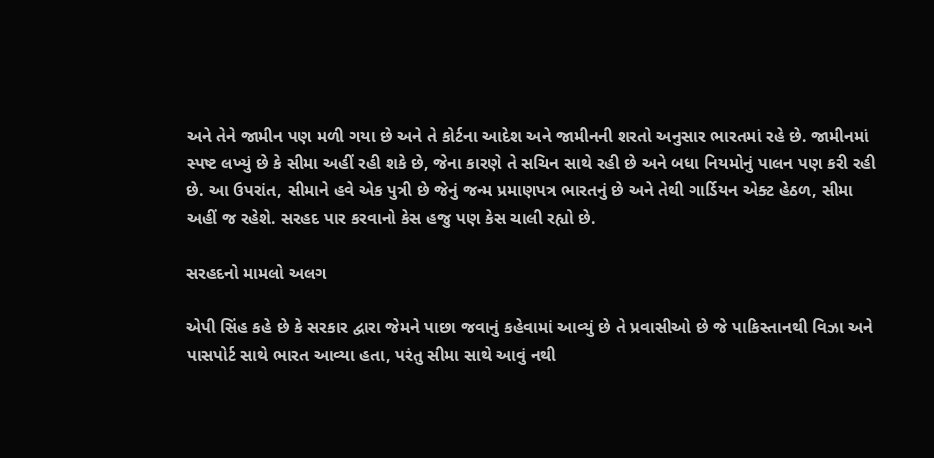અને તેને જામીન પણ મળી ગયા છે અને તે કોર્ટના આદેશ અને જામીનની શરતો અનુસાર ભારતમાં રહે છે. જામીનમાં સ્પષ્ટ લખ્યું છે કે સીમા અહીં રહી શકે છે, જેના કારણે તે સચિન સાથે રહી છે અને બધા નિયમોનું પાલન પણ કરી રહી છે. આ ઉપરાંત, સીમાને હવે એક પુત્રી છે જેનું જન્મ પ્રમાણપત્ર ભારતનું છે અને તેથી ગાર્ડિયન એક્ટ હેઠળ, સીમા અહીં જ રહેશે. સરહદ પાર કરવાનો કેસ હજુ પણ કેસ ચાલી રહ્યો છે.

સરહદનો મામલો અલગ

એપી સિંહ કહે છે કે સરકાર દ્વારા જેમને પાછા જવાનું કહેવામાં આવ્યું છે તે પ્રવાસીઓ છે જે પાકિસ્તાનથી વિઝા અને પાસપોર્ટ સાથે ભારત આવ્યા હતા, પરંતુ સીમા સાથે આવું નથી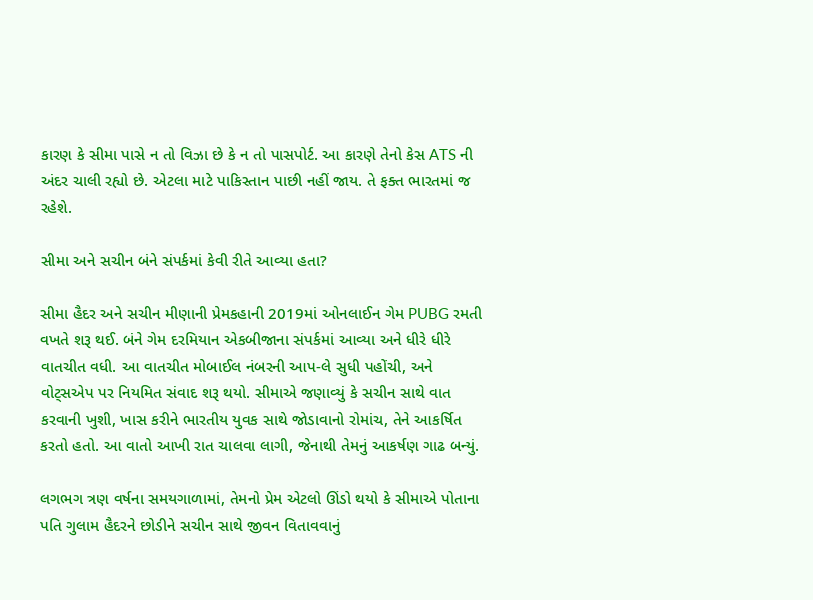કારણ કે સીમા પાસે ન તો વિઝા છે કે ન તો પાસપોર્ટ. આ કારણે તેનો કેસ ATS ની અંદર ચાલી રહ્યો છે. એટલા માટે પાકિસ્તાન પાછી નહીં જાય. તે ફક્ત ભારતમાં જ રહેશે.

સીમા અને સચીન બંને સંપર્કમાં કેવી રીતે આવ્યા હતા?

સીમા હૈદર અને સચીન મીણાની પ્રેમકહાની 2019માં ઓનલાઈન ગેમ PUBG રમતી વખતે શરૂ થઈ. બંને ગેમ દરમિયાન એકબીજાના સંપર્કમાં આવ્યા અને ધીરે ધીરે વાતચીત વધી. આ વાતચીત મોબાઈલ નંબરની આપ-લે સુધી પહોંચી, અને વોટ્સએપ પર નિયમિત સંવાદ શરૂ થયો. સીમાએ જણાવ્યું કે સચીન સાથે વાત કરવાની ખુશી, ખાસ કરીને ભારતીય યુવક સાથે જોડાવાનો રોમાંચ, તેને આકર્ષિત કરતો હતો. આ વાતો આખી રાત ચાલવા લાગી, જેનાથી તેમનું આકર્ષણ ગાઢ બન્યું.

લગભગ ત્રણ વર્ષના સમયગાળામાં, તેમનો પ્રેમ એટલો ઊંડો થયો કે સીમાએ પોતાના પતિ ગુલામ હૈદરને છોડીને સચીન સાથે જીવન વિતાવવાનું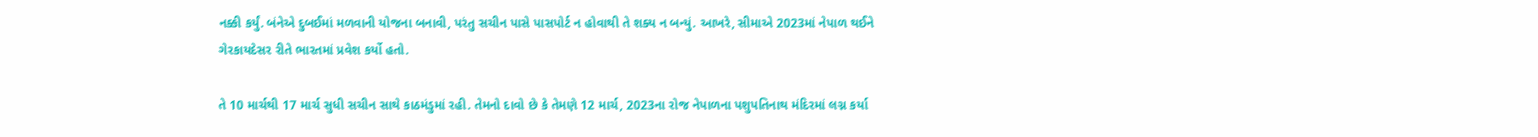નક્કી કર્યું. બંનેએ દુબઈમાં મળવાની યોજના બનાવી, પરંતુ સચીન પાસે પાસપોર્ટ ન હોવાથી તે શક્ય ન બન્યું. આખરે, સીમાએ 2023માં નેપાળ થઈને ગેરકાયદેસર રીતે ભારતમાં પ્રવેશ કર્યો હતો.

તે 10 માર્ચથી 17 માર્ચ સુધી સચીન સાથે કાઠમંડુમાં રહી. તેમનો દાવો છે કે તેમણે 12 માર્ચ, 2023ના રોજ નેપાળના પશુપતિનાથ મંદિરમાં લગ્ન કર્યા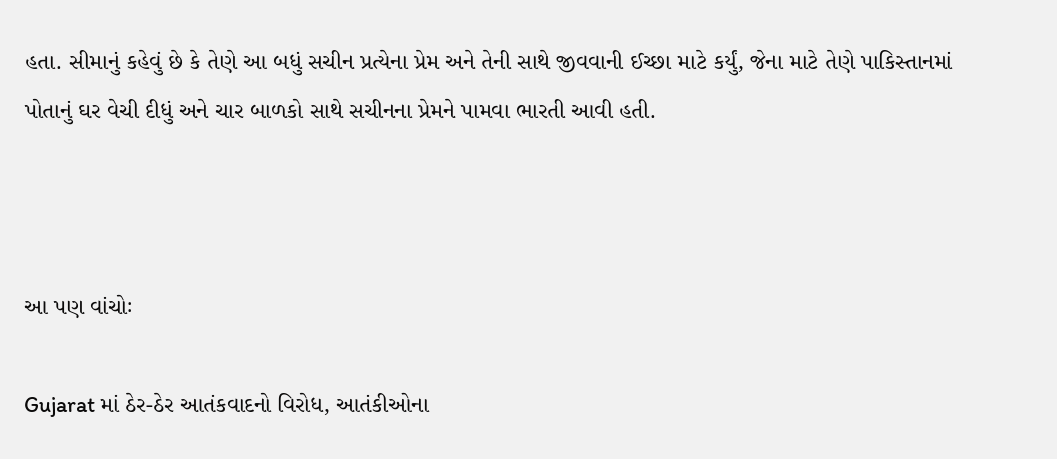હતા. સીમાનું કહેવું છે કે તેણે આ બધું સચીન પ્રત્યેના પ્રેમ અને તેની સાથે જીવવાની ઈચ્છા માટે કર્યું, જેના માટે તેણે પાકિસ્તાનમાં પોતાનું ઘર વેચી દીધું અને ચાર બાળકો સાથે સચીનના પ્રેમને પામવા ભારતી આવી હતી.



આ પણ વાંચોઃ

Gujarat માં ઠેર-ઠેર આતંકવાદનો વિરોધ, આતંકીઓના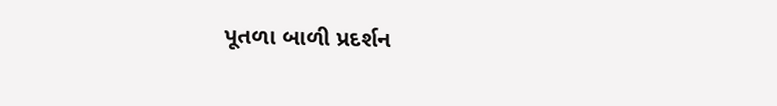પૂતળા બાળી પ્રદર્શન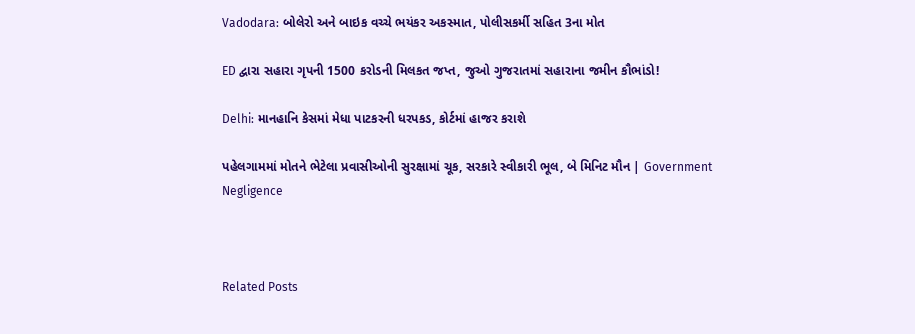Vadodara: બોલેરો અને બાઇક વચ્ચે ભયંકર અકસ્માત, પોલીસકર્મી સહિત 3ના મોત

ED દ્વારા સહારા ગૃપની 1500 કરોડની મિલકત જપ્ત, જુઓ ગુજરાતમાં સહારાના જમીન કૌભાંડો!

Delhi: માનહાનિ કેસમાં મેધા પાટકરની ધરપકડ, કોર્ટમાં હાજર કરાશે

પહેલગામમાં મોતને ભેટેલા પ્રવાસીઓની સુરક્ષામાં ચૂક, સરકારે સ્વીકારી ભૂલ, બે મિનિટ મૌન | Government Negligence



Related Posts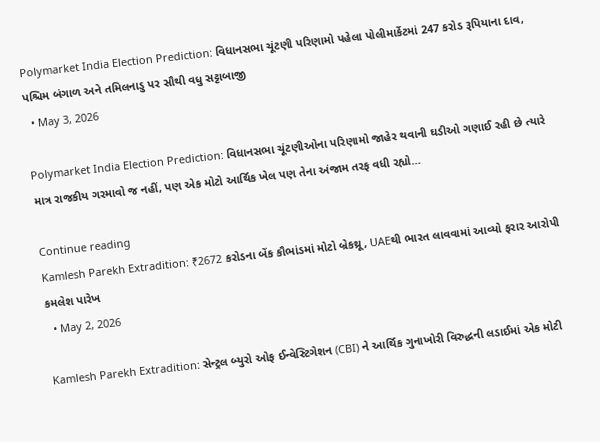Polymarket India Election Prediction: વિધાનસભા ચૂંટણી પરિણામો પહેલા પોલીમાર્કેટમાં 247 કરોડ રૂપિયાના દાવ, પશ્ચિમ બંગાળ અને તમિલનાડુ પર સૌથી વધુ સટ્ટાબાજી
  • May 3, 2026

Polymarket India Election Prediction: વિધાનસભા ચૂંટણીઓના પરિણામો જાહેર થવાની ઘડીઓ ગણાઈ રહી છે ત્યારે માત્ર રાજકીય ગરમાવો જ નહીં, પણ એક મોટો આર્થિક ખેલ પણ તેના અંજામ તરફ વધી રહ્યો…

Continue reading
Kamlesh Parekh Extradition: ₹2672 કરોડના બેંક કૌભાંડમાં મોટો બ્રેકથ્રૂ, UAEથી ભારત લાવવામાં આવ્યો ફરાર આરોપી કમલેશ પારેખ
  • May 2, 2026

Kamlesh Parekh Extradition: સેન્ટ્રલ બ્યુરો ઓફ ઈન્વેસ્ટિગેશન (CBI) ને આર્થિક ગુનાખોરી વિરુદ્ધની લડાઈમાં એક મોટી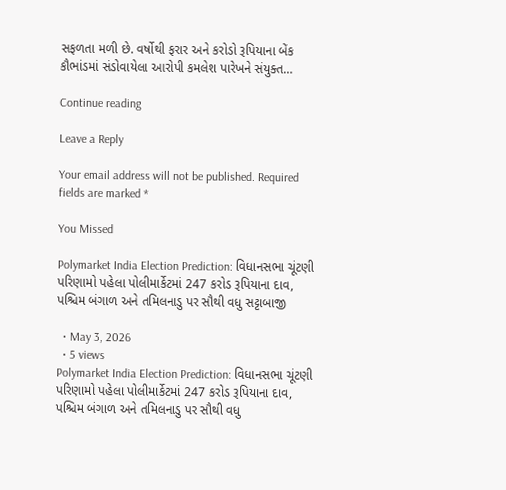સફળતા મળી છે. વર્ષોથી ફરાર અને કરોડો રૂપિયાના બેંક કૌભાંડમાં સંડોવાયેલા આરોપી કમલેશ પારેખને સંયુક્ત…

Continue reading

Leave a Reply

Your email address will not be published. Required fields are marked *

You Missed

Polymarket India Election Prediction: વિધાનસભા ચૂંટણી પરિણામો પહેલા પોલીમાર્કેટમાં 247 કરોડ રૂપિયાના દાવ, પશ્ચિમ બંગાળ અને તમિલનાડુ પર સૌથી વધુ સટ્ટાબાજી

  • May 3, 2026
  • 5 views
Polymarket India Election Prediction: વિધાનસભા ચૂંટણી પરિણામો પહેલા પોલીમાર્કેટમાં 247 કરોડ રૂપિયાના દાવ, પશ્ચિમ બંગાળ અને તમિલનાડુ પર સૌથી વધુ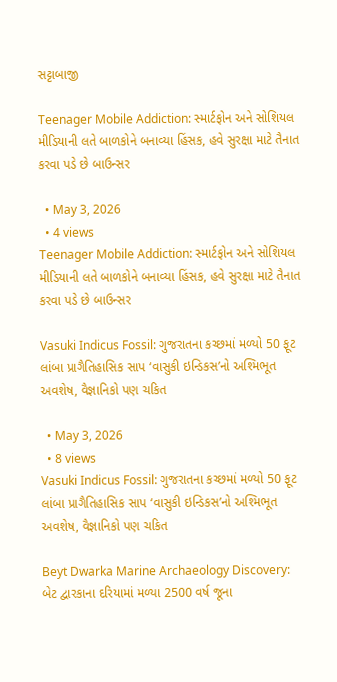સટ્ટાબાજી

Teenager Mobile Addiction: સ્માર્ટફોન અને સોશિયલ મીડિયાની લતે બાળકોને બનાવ્યા હિંસક, હવે સુરક્ષા માટે તૈનાત કરવા પડે છે બાઉન્સર

  • May 3, 2026
  • 4 views
Teenager Mobile Addiction: સ્માર્ટફોન અને સોશિયલ મીડિયાની લતે બાળકોને બનાવ્યા હિંસક, હવે સુરક્ષા માટે તૈનાત કરવા પડે છે બાઉન્સર

Vasuki Indicus Fossil: ગુજરાતના કચ્છમાં મળ્યો 50 ફૂટ લાંબા પ્રાગૈતિહાસિક સાપ ‘વાસુકી ઇન્ડિકસ’નો અશ્મિભૂત અવશેષ, વૈજ્ઞાનિકો પણ ચકિત

  • May 3, 2026
  • 8 views
Vasuki Indicus Fossil: ગુજરાતના કચ્છમાં મળ્યો 50 ફૂટ લાંબા પ્રાગૈતિહાસિક સાપ ‘વાસુકી ઇન્ડિકસ’નો અશ્મિભૂત અવશેષ, વૈજ્ઞાનિકો પણ ચકિત

Beyt Dwarka Marine Archaeology Discovery: બેટ દ્વારકાના દરિયામાં મળ્યા 2500 વર્ષ જૂના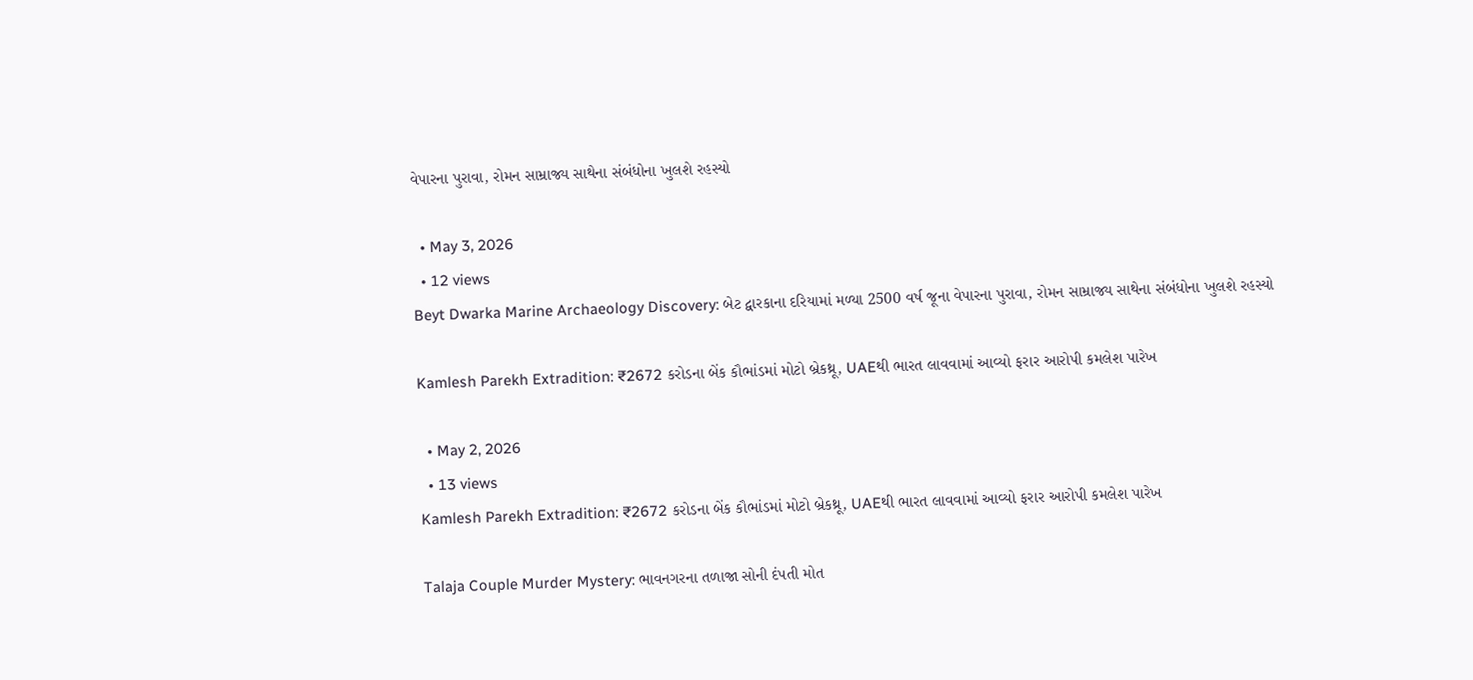વેપારના પુરાવા, રોમન સામ્રાજ્ય સાથેના સંબંધોના ખુલશે રહસ્યો

  • May 3, 2026
  • 12 views
Beyt Dwarka Marine Archaeology Discovery: બેટ દ્વારકાના દરિયામાં મળ્યા 2500 વર્ષ જૂના વેપારના પુરાવા, રોમન સામ્રાજ્ય સાથેના સંબંધોના ખુલશે રહસ્યો

Kamlesh Parekh Extradition: ₹2672 કરોડના બેંક કૌભાંડમાં મોટો બ્રેકથ્રૂ, UAEથી ભારત લાવવામાં આવ્યો ફરાર આરોપી કમલેશ પારેખ

  • May 2, 2026
  • 13 views
Kamlesh Parekh Extradition: ₹2672 કરોડના બેંક કૌભાંડમાં મોટો બ્રેકથ્રૂ, UAEથી ભારત લાવવામાં આવ્યો ફરાર આરોપી કમલેશ પારેખ

Talaja Couple Murder Mystery: ભાવનગરના તળાજા સોની દંપતી મોત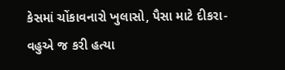કેસમાં ચોંકાવનારો ખુલાસો, પૈસા માટે દીકરા-વહુએ જ કરી હત્યા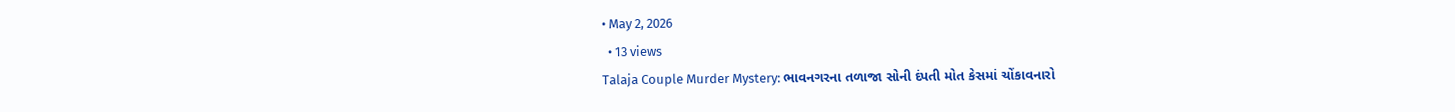• May 2, 2026
  • 13 views
Talaja Couple Murder Mystery: ભાવનગરના તળાજા સોની દંપતી મોત કેસમાં ચોંકાવનારો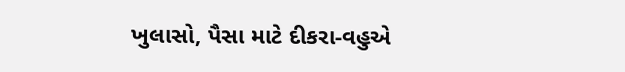ખુલાસો, પૈસા માટે દીકરા-વહુએ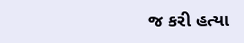જ કરી હત્યા